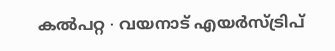കൽപറ്റ ∙ വയനാട് എയർസ്ട്രിപ്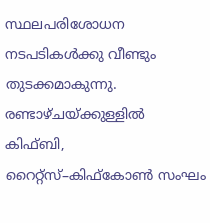സ്ഥലപരിശോധന നടപടികൾക്കു വീണ്ടും തുടക്കമാകുന്നു. രണ്ടാഴ്ചയ്ക്കുള്ളിൽ കിഫ്ബി, റൈറ്റ്സ്–കിഫ്കോൺ സംഘം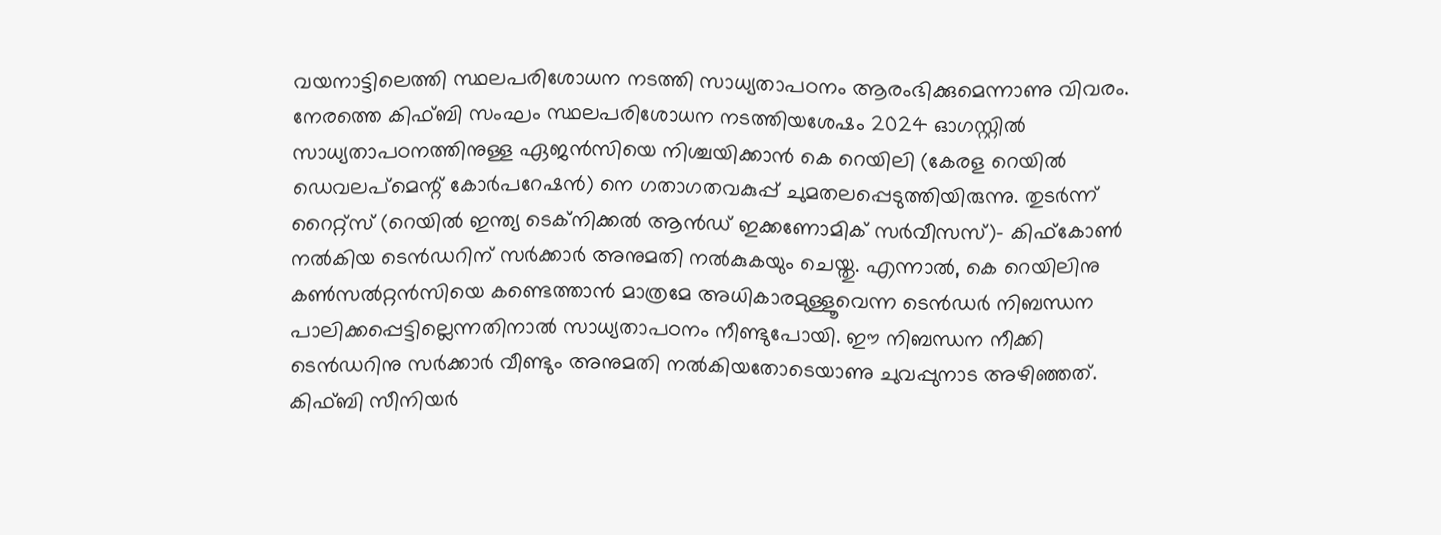വയനാട്ടിലെത്തി സ്ഥലപരിശോധന നടത്തി സാധ്യതാപഠനം ആരംഭിക്കുമെന്നാണു വിവരം. നേരത്തെ കിഫ്ബി സംഘം സ്ഥലപരിശോധന നടത്തിയശേഷം 2024 ഓഗസ്റ്റിൽ സാധ്യതാപഠനത്തിനുള്ള ഏജൻസിയെ നിശ്ചയിക്കാൻ കെ റെയിലി (കേരള റെയിൽ ഡെവലപ്മെന്റ് കോർപറേഷൻ) നെ ഗതാഗതവകുപ്പ് ചുമതലപ്പെടുത്തിയിരുന്നു. തുടർന്ന് റൈറ്റ്സ് (റെയിൽ ഇന്ത്യ ടെക്നിക്കൽ ആൻഡ് ഇക്കണോമിക് സർവീസസ്)– കിഫ്കോൺ നൽകിയ ടെൻഡറിന് സർക്കാർ അനുമതി നൽകുകയും ചെയ്തു. എന്നാൽ, കെ റെയിലിനു കൺസൽറ്റൻസിയെ കണ്ടെത്താൻ മാത്രമേ അധികാരമുള്ളൂവെന്ന ടെൻഡർ നിബന്ധന പാലിക്കപ്പെട്ടില്ലെന്നതിനാൽ സാധ്യതാപഠനം നീണ്ടുപോയി. ഈ നിബന്ധന നീക്കി ടെൻഡറിനു സർക്കാർ വീണ്ടും അനുമതി നൽകിയതോടെയാണു ചുവപ്പുനാട അഴിഞ്ഞത്. കിഫ്ബി സീനിയർ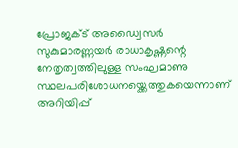പ്രോജക്ട് അഡ്വൈസർ സുകുമാരണ്ണയർ രാധാകൃഷ്ണന്റെ നേതൃത്വത്തിലുള്ള സംഘമാണു സ്ഥലപരിശോധനയ്ക്കെത്തുകയെന്നാണ് അറിയിപ്പ്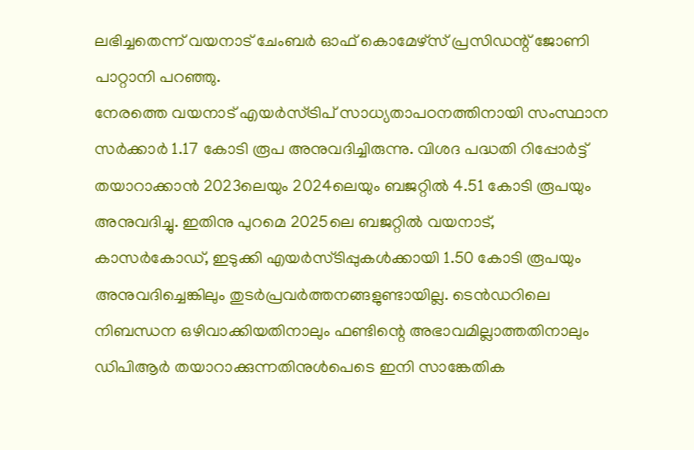ലഭിച്ചതെന്ന് വയനാട് ചേംബർ ഓഫ് കൊമേഴ്സ് പ്രസിഡന്റ് ജോണി പാറ്റാനി പറഞ്ഞു.
നേരത്തെ വയനാട് എയർസ്ട്രിപ് സാധ്യതാപഠനത്തിനായി സംസ്ഥാന സർക്കാർ 1.17 കോടി രൂപ അനുവദിച്ചിരുന്നു. വിശദ പദ്ധതി റിപ്പോർട്ട് തയാറാക്കാൻ 2023ലെയും 2024ലെയും ബജറ്റിൽ 4.51 കോടി രൂപയും അനുവദിച്ചു. ഇതിനു പുറമെ 2025ലെ ബജറ്റിൽ വയനാട്, കാസർകോഡ്, ഇടുക്കി എയർസ്ടിപ്പുകൾക്കായി 1.50 കോടി രൂപയും അനുവദിച്ചെങ്കിലും തുടർപ്രവർത്തനങ്ങളുണ്ടായില്ല. ടെൻഡറിലെ നിബന്ധന ഒഴിവാക്കിയതിനാലും ഫണ്ടിന്റെ അഭാവമില്ലാത്തതിനാലും ഡിപിആർ തയാറാക്കുന്നതിനുൾപെടെ ഇനി സാങ്കേതിക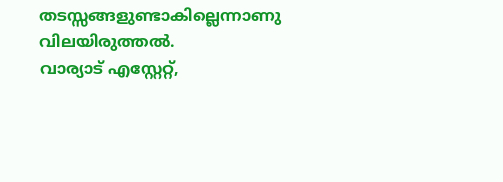തടസ്സങ്ങളുണ്ടാകില്ലെന്നാണു വിലയിരുത്തൽ.
വാര്യാട് എസ്റ്റേറ്റ്,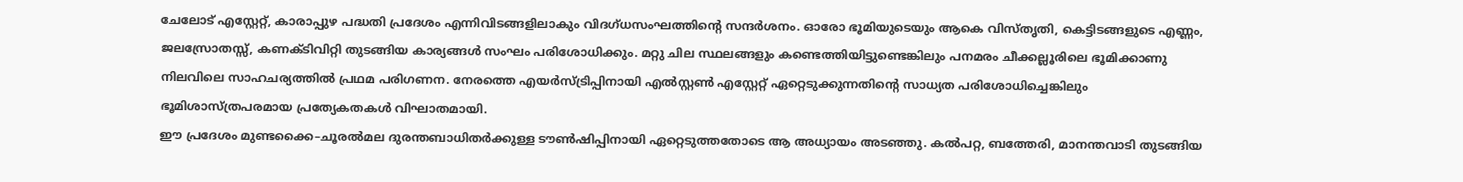ചേലോട് എസ്റ്റേറ്റ്, കാരാപ്പുഴ പദ്ധതി പ്രദേശം എന്നിവിടങ്ങളിലാകും വിദഗ്ധസംഘത്തിന്റെ സന്ദർശനം. ഓരോ ഭൂമിയുടെയും ആകെ വിസ്തൃതി, കെട്ടിടങ്ങളുടെ എണ്ണം, ജലസ്രോതസ്സ്, കണക്ടിവിറ്റി തുടങ്ങിയ കാര്യങ്ങൾ സംഘം പരിശോധിക്കും. മറ്റു ചില സ്ഥലങ്ങളും കണ്ടെത്തിയിട്ടുണ്ടെങ്കിലും പനമരം ചീക്കല്ലൂരിലെ ഭൂമിക്കാണു നിലവിലെ സാഹചര്യത്തിൽ പ്രഥമ പരിഗണന. നേരത്തെ എയർസ്ട്രിപ്പിനായി എൽസ്റ്റൺ എസ്റ്റേറ്റ് ഏറ്റെടുക്കുന്നതിന്റെ സാധ്യത പരിശോധിച്ചെങ്കിലും ഭൂമിശാസ്ത്രപരമായ പ്രത്യേകതകൾ വിഘാതമായി.
ഈ പ്രദേശം മുണ്ടക്കൈ–ചൂരൽമല ദുരന്തബാധിതർക്കുള്ള ടൗൺഷിപ്പിനായി ഏറ്റെടുത്തതോടെ ആ അധ്യായം അടഞ്ഞു. കൽപറ്റ, ബത്തേരി, മാനന്തവാടി തുടങ്ങിയ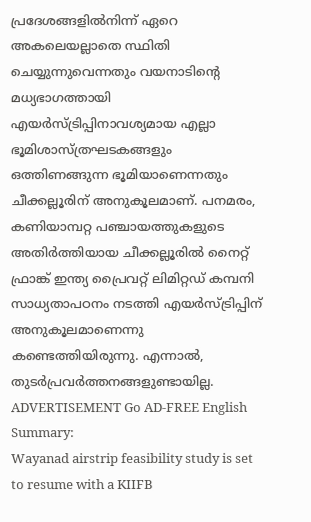പ്രദേശങ്ങളിൽനിന്ന് ഏറെ അകലെയല്ലാതെ സ്ഥിതി ചെയ്യുന്നുവെന്നതും വയനാടിന്റെ മധ്യഭാഗത്തായി എയർസ്ട്രിപ്പിനാവശ്യമായ എല്ലാ ഭൂമിശാസ്ത്രഘടകങ്ങളും ഒത്തിണങ്ങുന്ന ഭൂമിയാണെന്നതും ചീക്കല്ലൂരിന് അനുകൂലമാണ്. പനമരം, കണിയാമ്പറ്റ പഞ്ചായത്തുകളുടെ അതിർത്തിയായ ചീക്കല്ലൂരിൽ നൈറ്റ് ഫ്രാങ്ക് ഇന്ത്യ പ്രൈവറ്റ് ലിമിറ്റഡ് കമ്പനി സാധ്യതാപഠനം നടത്തി എയർസ്ട്രിപ്പിന് അനുകൂലമാണെന്നു കണ്ടെത്തിയിരുന്നു. എന്നാൽ, തുടർപ്രവർത്തനങ്ങളുണ്ടായില്ല. ADVERTISEMENT Go AD-FREE English Summary:
Wayanad airstrip feasibility study is set to resume with a KIIFB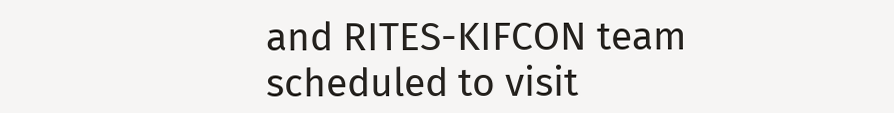and RITES-KIFCON team scheduled to visit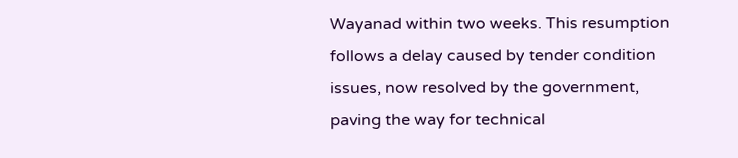Wayanad within two weeks. This resumption follows a delay caused by tender condition issues, now resolved by the government, paving the way for technical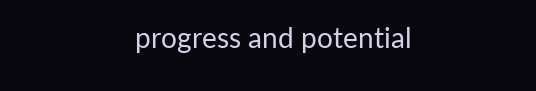progress and potential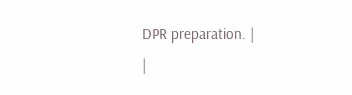DPR preparation. |
|